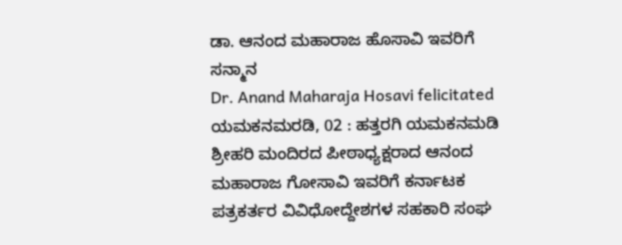ಡಾ. ಆನಂದ ಮಹಾರಾಜ ಹೊಸಾವಿ ಇವರಿಗೆ ಸನ್ಮಾನ
Dr. Anand Maharaja Hosavi felicitated
ಯಮಕನಮರಡಿ, 02 : ಹತ್ತರಗಿ ಯಮಕನಮಡಿ ಶ್ರೀಹರಿ ಮಂದಿರದ ಪೀಠಾಧ್ಯಕ್ಷರಾದ ಆನಂದ ಮಹಾರಾಜ ಗೋಸಾವಿ ಇವರಿಗೆ ಕರ್ನಾಟಕ ಪತ್ರಕರ್ತರ ವಿವಿಧೋದ್ದೇಶಗಳ ಸಹಕಾರಿ ಸಂಘ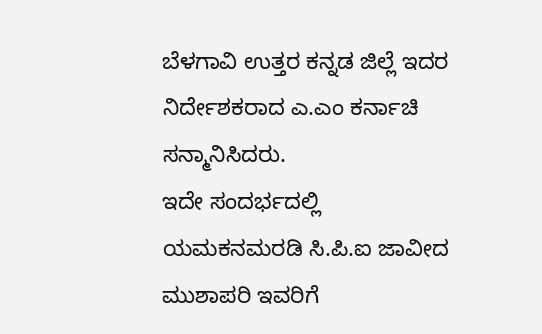ಬೆಳಗಾವಿ ಉತ್ತರ ಕನ್ನಡ ಜಿಲ್ಲೆ ಇದರ ನಿರ್ದೇಶಕರಾದ ಎ.ಎಂ ಕರ್ನಾಚಿ ಸನ್ಮಾನಿಸಿದರು.
ಇದೇ ಸಂದರ್ಭದಲ್ಲಿ ಯಮಕನಮರಡಿ ಸಿ.ಪಿ.ಐ ಜಾವೀದ ಮುಶಾಪರಿ ಇವರಿಗೆ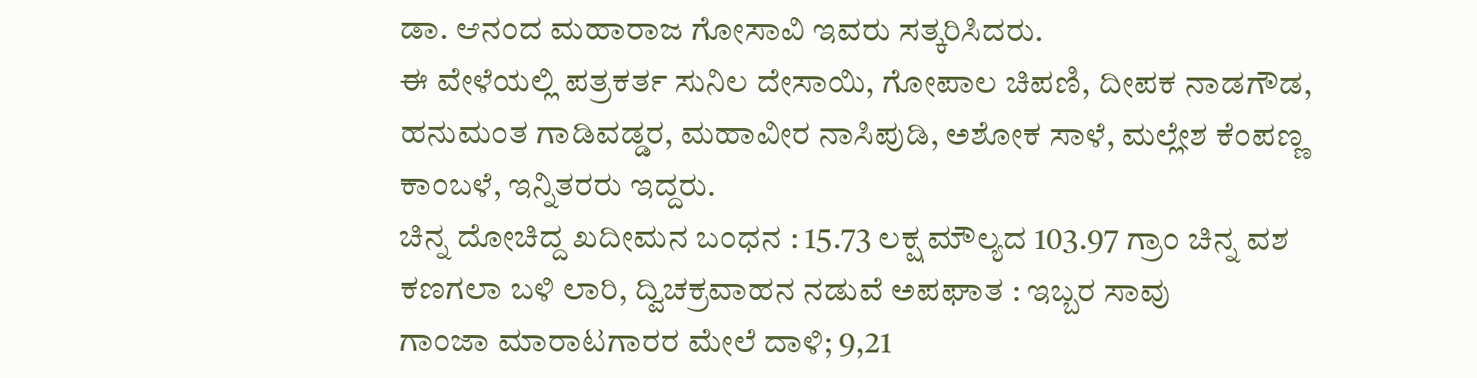ಡಾ. ಆನಂದ ಮಹಾರಾಜ ಗೋಸಾವಿ ಇವರು ಸತ್ಕರಿಸಿದರು.
ಈ ವೇಳೆಯಲ್ಲಿ ಪತ್ರಕರ್ತ ಸುನಿಲ ದೇಸಾಯಿ, ಗೋಪಾಲ ಚಿಪಣಿ, ದೀಪಕ ನಾಡಗೌಡ, ಹನುಮಂತ ಗಾಡಿವಡ್ಡರ, ಮಹಾವೀರ ನಾಸಿಪುಡಿ, ಅಶೋಕ ಸಾಳೆ, ಮಲ್ಲೇಶ ಕೆಂಪಣ್ಣ ಕಾಂಬಳೆ, ಇನ್ನಿತರರು ಇದ್ದರು.
ಚಿನ್ನ ದೋಚಿದ್ದ ಖದೀಮನ ಬಂಧನ : 15.73 ಲಕ್ಷ ಮೌಲ್ಯದ 103.97 ಗ್ರಾಂ ಚಿನ್ನ ವಶ
ಕಣಗಲಾ ಬಳಿ ಲಾರಿ, ದ್ವಿಚಕ್ರವಾಹನ ನಡುವೆ ಅಪಘಾತ : ಇಬ್ಬರ ಸಾವು
ಗಾಂಜಾ ಮಾರಾಟಗಾರರ ಮೇಲೆ ದಾಳಿ; 9,21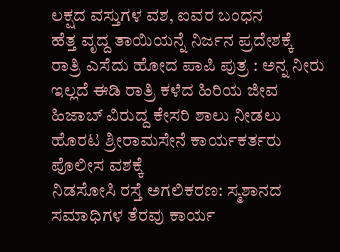ಲಕ್ಷದ ವಸ್ತುಗಳ ವಶ, ಐವರ ಬಂಧನ
ಹೆತ್ತ ವೃದ್ದ ತಾಯಿಯನ್ನೆ ನಿರ್ಜನ ಪ್ರದೇಶಕ್ಕೆ ರಾತ್ರಿ ಎಸೆದು ಹೋದ ಪಾಪಿ ಪುತ್ರ : ಅನ್ನ ನೀರು ಇಲ್ಲದೆ ಈಡಿ ರಾತ್ರಿ ಕಳೆದ ಹಿರಿಯ ಜೀವ
ಹಿಜಾಬ್ ವಿರುದ್ದ ಕೇಸರಿ ಶಾಲು ನೀಡಲು ಹೊರಟ ಶ್ರೀರಾಮಸೇನೆ ಕಾರ್ಯಕರ್ತರು ಪೊಲೀಸ ವಶಕ್ಕೆ
ನಿಡಸೋಸಿ ರಸ್ತೆ ಅಗಲಿಕರಣ: ಸ್ಮಶಾನದ ಸಮಾಧಿಗಳ ತೆರವು ಕಾರ್ಯ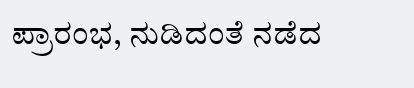ಪ್ರಾರಂಭ, ನುಡಿದಂತೆ ನಡೆದ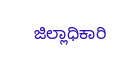ಜಿಲ್ಲಾಧಿಕಾರಿ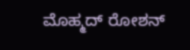ಮೊಹ್ಮದ್ ರೋಶನ್